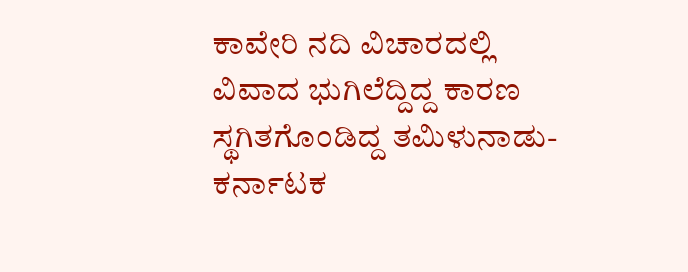ಕಾವೇರಿ ನದಿ ವಿಚಾರದಲ್ಲಿ ವಿವಾದ ಭುಗಿಲೆದ್ದಿದ್ದ ಕಾರಣ ಸ್ಥಗಿತಗೊಂಡಿದ್ದ ತಮಿಳುನಾಡು-ಕರ್ನಾಟಕ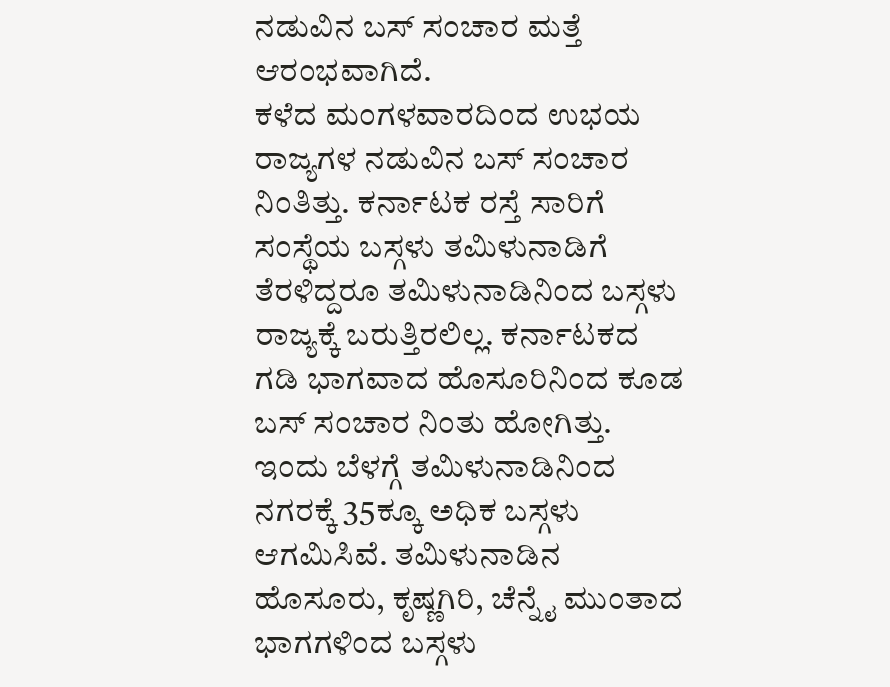ನಡುವಿನ ಬಸ್ ಸಂಚಾರ ಮತ್ತೆ ಆರಂಭವಾಗಿದೆ.
ಕಳೆದ ಮಂಗಳವಾರದಿಂದ ಉಭಯ ರಾಜ್ಯಗಳ ನಡುವಿನ ಬಸ್ ಸಂಚಾರ ನಿಂತಿತ್ತು. ಕರ್ನಾಟಕ ರಸ್ತೆ ಸಾರಿಗೆ ಸಂಸ್ಥೆಯ ಬಸ್ಗಳು ತಮಿಳುನಾಡಿಗೆ ತೆರಳಿದ್ದರೂ ತಮಿಳುನಾಡಿನಿಂದ ಬಸ್ಗಳು ರಾಜ್ಯಕ್ಕೆ ಬರುತ್ತಿರಲಿಲ್ಲ. ಕರ್ನಾಟಕದ ಗಡಿ ಭಾಗವಾದ ಹೊಸೂರಿನಿಂದ ಕೂಡ ಬಸ್ ಸಂಚಾರ ನಿಂತು ಹೋಗಿತ್ತು.
ಇಂದು ಬೆಳಗ್ಗೆ ತಮಿಳುನಾಡಿನಿಂದ ನಗರಕ್ಕೆ 35ಕ್ಕೂ ಅಧಿಕ ಬಸ್ಗಳು ಆಗಮಿಸಿವೆ. ತಮಿಳುನಾಡಿನ ಹೊಸೂರು, ಕೃಷ್ಣಗಿರಿ, ಚೆನ್ನೈ ಮುಂತಾದ ಭಾಗಗಳಿಂದ ಬಸ್ಗಳು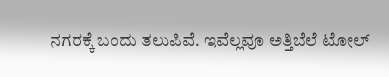ನಗರಕ್ಕೆ ಬಂದು ತಲುಪಿವೆ. ಇವೆಲ್ಲವೂ ಅತ್ತಿಬೆಲೆ ಟೋಲ್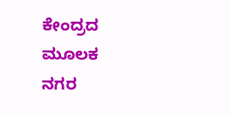ಕೇಂದ್ರದ ಮೂಲಕ ನಗರ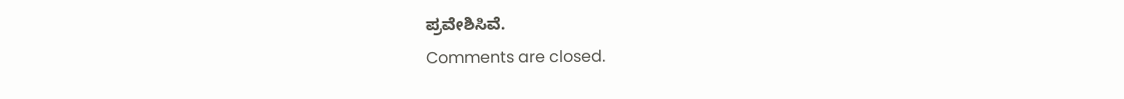ಪ್ರವೇಶಿಸಿವೆ.
Comments are closed.